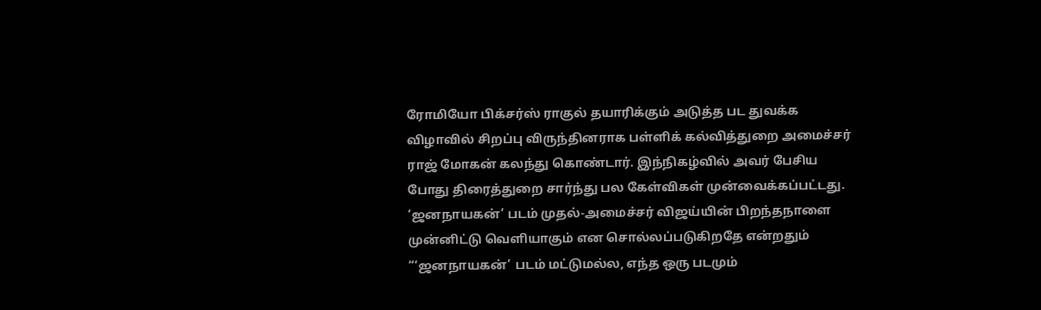ரோமியோ பிக்சர்ஸ் ராகுல் தயாரிக்கும் அடுத்த பட துவக்க விழாவில் சிறப்பு விருந்தினராக பள்ளிக் கல்வித்துறை அமைச்சர் ராஜ் மோகன் கலந்து கொண்டார். இந்நிகழ்வில் அவர் பேசிய போது திரைத்துறை சார்ந்து பல கேள்விகள் முன்வைக்கப்பட்டது.
‘ஜனநாயகன்’ படம் முதல்-அமைச்சர் விஜய்யின் பிறந்தநாளை முன்னிட்டு வெளியாகும் என சொல்லப்படுகிறதே என்றதும் “‘ஜனநாயகன்’ படம் மட்டுமல்ல, எந்த ஒரு படமும்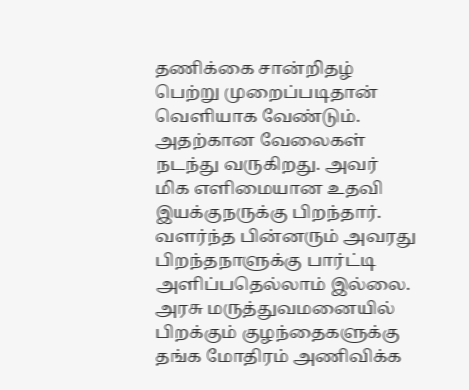தணிக்கை சான்றிதழ் பெற்று முறைப்படிதான் வெளியாக வேண்டும். அதற்கான வேலைகள் நடந்து வருகிறது. அவர் மிக எளிமையான உதவி இயக்குநருக்கு பிறந்தார். வளர்ந்த பின்னரும் அவரது பிறந்தநாளுக்கு பார்ட்டி அளிப்பதெல்லாம் இல்லை. அரசு மருத்துவமனையில் பிறக்கும் குழந்தைகளுக்கு தங்க மோதிரம் அணிவிக்க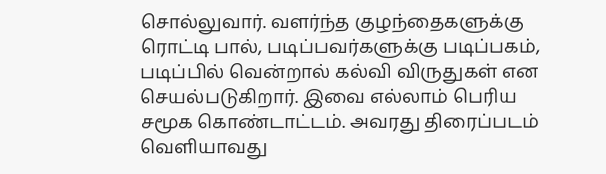சொல்லுவார். வளர்ந்த குழந்தைகளுக்கு ரொட்டி பால், படிப்பவர்களுக்கு படிப்பகம், படிப்பில் வென்றால் கல்வி விருதுகள் என செயல்படுகிறார். இவை எல்லாம் பெரிய சமூக கொண்டாட்டம். அவரது திரைப்படம் வெளியாவது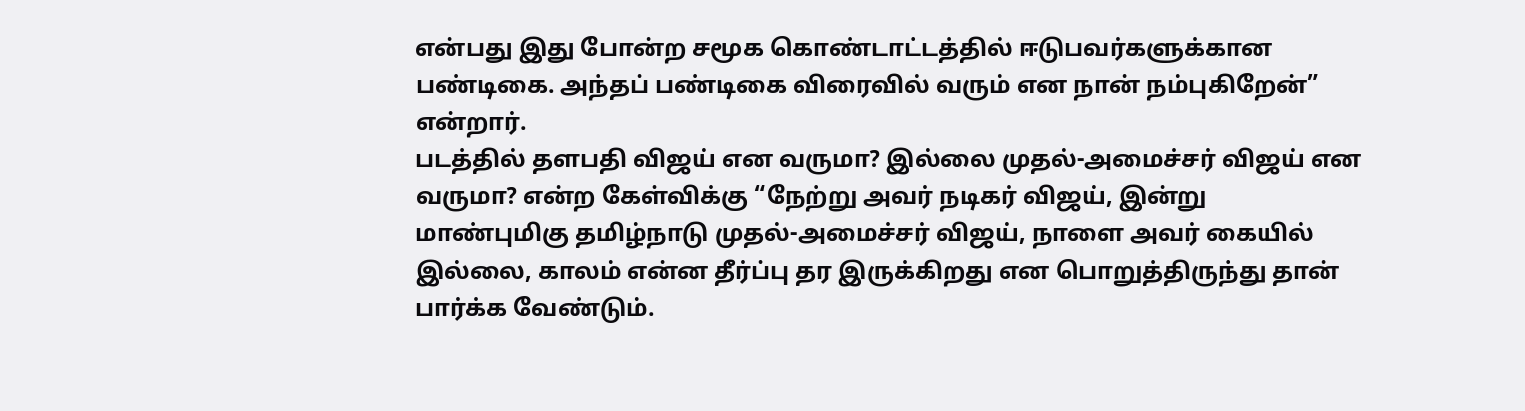என்பது இது போன்ற சமூக கொண்டாட்டத்தில் ஈடுபவர்களுக்கான பண்டிகை. அந்தப் பண்டிகை விரைவில் வரும் என நான் நம்புகிறேன்” என்றார்.
படத்தில் தளபதி விஜய் என வருமா? இல்லை முதல்-அமைச்சர் விஜய் என வருமா? என்ற கேள்விக்கு “நேற்று அவர் நடிகர் விஜய், இன்று மாண்புமிகு தமிழ்நாடு முதல்-அமைச்சர் விஜய், நாளை அவர் கையில் இல்லை, காலம் என்ன தீர்ப்பு தர இருக்கிறது என பொறுத்திருந்து தான் பார்க்க வேண்டும்.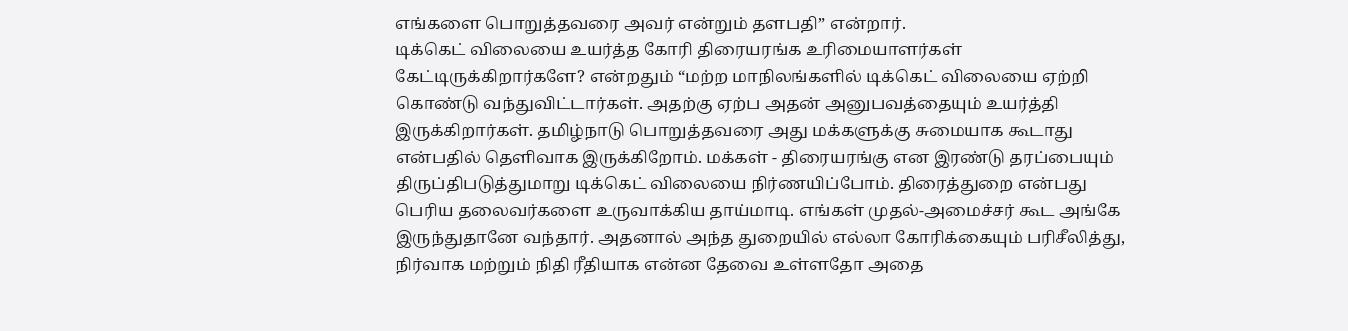எங்களை பொறுத்தவரை அவர் என்றும் தளபதி” என்றார்.
டிக்கெட் விலையை உயர்த்த கோரி திரையரங்க உரிமையாளர்கள் கேட்டிருக்கிறார்களே? என்றதும் “மற்ற மாநிலங்களில் டிக்கெட் விலையை ஏற்றி கொண்டு வந்துவிட்டார்கள். அதற்கு ஏற்ப அதன் அனுபவத்தையும் உயர்த்தி இருக்கிறார்கள். தமிழ்நாடு பொறுத்தவரை அது மக்களுக்கு சுமையாக கூடாது என்பதில் தெளிவாக இருக்கிறோம். மக்கள் - திரையரங்கு என இரண்டு தரப்பையும் திருப்திபடுத்துமாறு டிக்கெட் விலையை நிர்ணயிப்போம். திரைத்துறை என்பது பெரிய தலைவர்களை உருவாக்கிய தாய்மாடி. எங்கள் முதல்-அமைச்சர் கூட அங்கே இருந்துதானே வந்தார். அதனால் அந்த துறையில் எல்லா கோரிக்கையும் பரிசீலித்து, நிர்வாக மற்றும் நிதி ரீதியாக என்ன தேவை உள்ளதோ அதை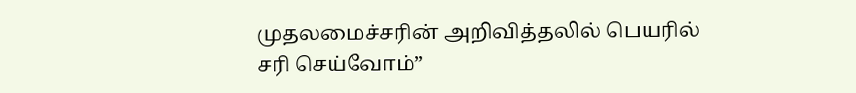முதலமைச்சரின் அறிவித்தலில் பெயரில் சரி செய்வோம்”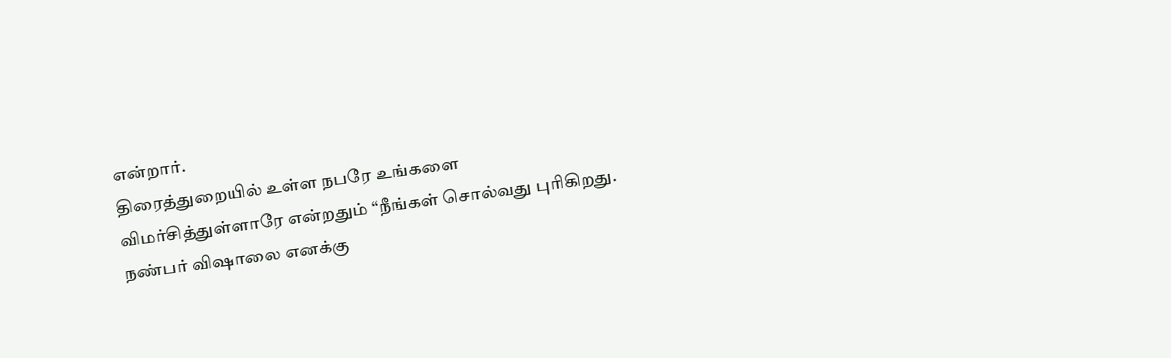என்றார்.
திரைத்துறையில் உள்ள நபரே உங்களை விமர்சித்துள்ளாரே என்றதும் “நீங்கள் சொல்வது புரிகிறது. நண்பர் விஷாலை எனக்கு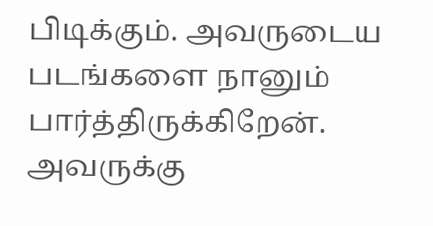பிடிக்கும். அவருடைய படங்களை நானும் பார்த்திருக்கிறேன். அவருக்கு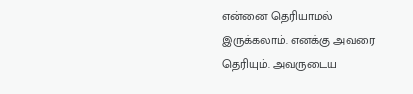என்னை தெரியாமல் இருக்கலாம். எனக்கு அவரை தெரியும். அவருடைய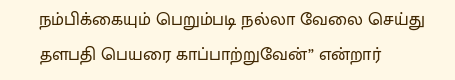நம்பிக்கையும் பெறும்படி நல்லா வேலை செய்து தளபதி பெயரை காப்பாற்றுவேன்” என்றார்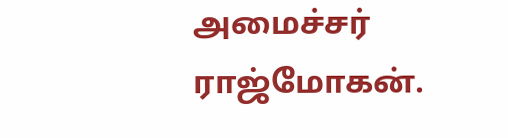அமைச்சர் ராஜ்மோகன்.